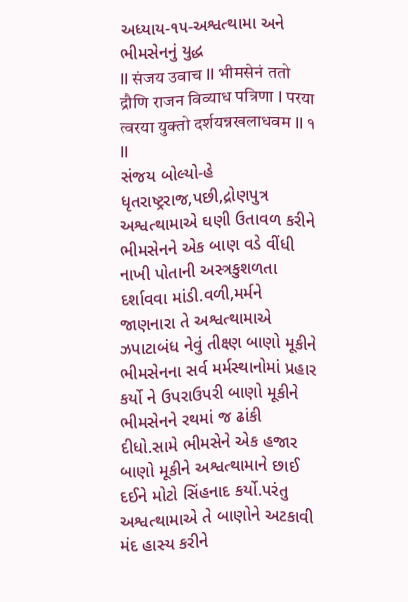અધ્યાય-૧૫-અશ્વત્થામા અને ભીમસેનનું યુદ્ધ
II संजय उवाच II भीमसेनं ततो द्रौणि राजन विव्याध पत्रिणा I परया त्वरया युक्तो दर्शयन्नखलाधवम II १ II
સંજય બોલ્યો-હે ધૃતરાષ્ટ્રરાજ,પછી,દ્રોણપુત્ર અશ્વત્થામાએ ઘણી ઉતાવળ કરીને ભીમસેનને એક બાણ વડે વીંધી નાખી પોતાની અસ્ત્રકુશળતા દર્શાવવા માંડી.વળી,મર્મને જાણનારા તે અશ્વત્થામાએ ઝપાટાબંધ નેવું તીક્ષ્ણ બાણો મૂકીને ભીમસેનના સર્વ મર્મસ્થાનોમાં પ્રહાર કર્યો ને ઉપરાઉપરી બાણો મૂકીને ભીમસેનને રથમાં જ ઢાંકી દીધો.સામે ભીમસેને એક હજાર બાણો મૂકીને અશ્વત્થામાને છાઈ દઈને મોટો સિંહનાદ કર્યો.પરંતુ અશ્વત્થામાએ તે બાણોને અટકાવી મંદ હાસ્ય કરીને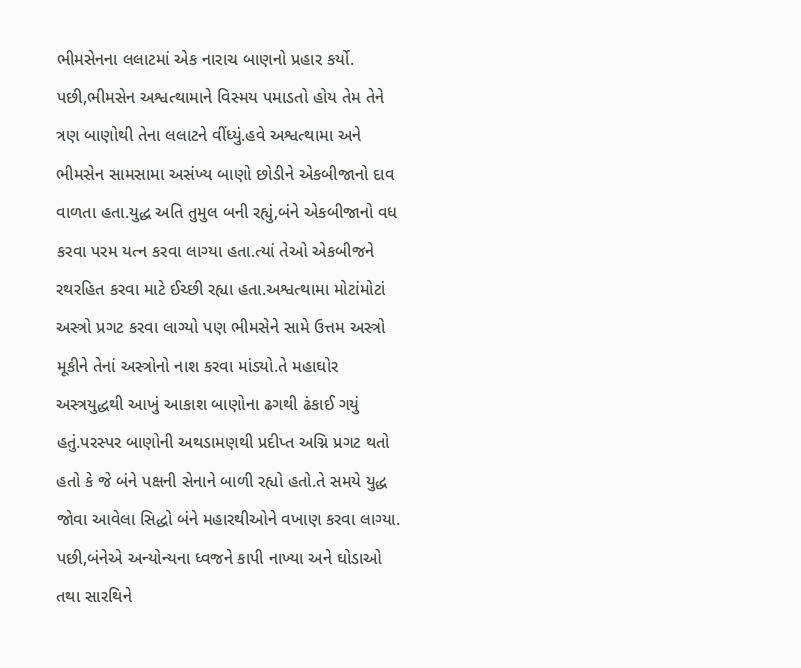ભીમસેનના લલાટમાં એક નારાચ બાણનો પ્રહાર કર્યો.
પછી,ભીમસેન અશ્વત્થામાને વિસ્મય પમાડતો હોય તેમ તેને ત્રણ બાણોથી તેના લલાટને વીંધ્યું.હવે અશ્વત્થામા અને ભીમસેન સામસામા અસંખ્ય બાણો છોડીને એકબીજાનો દાવ વાળતા હતા.યુદ્ધ અતિ તુમુલ બની રહ્યું,બંને એકબીજાનો વધ કરવા પરમ યત્ન કરવા લાગ્યા હતા.ત્યાં તેઓ એકબીજને રથરહિત કરવા માટે ઈચ્છી રહ્યા હતા.અશ્વત્થામા મોટાંમોટાં અસ્ત્રો પ્રગટ કરવા લાગ્યો પણ ભીમસેને સામે ઉત્તમ અસ્ત્રો મૂકીને તેનાં અસ્ત્રોનો નાશ કરવા માંડ્યો.તે મહાઘોર અસ્ત્રયુદ્ધથી આખું આકાશ બાણોના ઢગથી ઢંકાઈ ગયું હતું.પરસ્પર બાણોની અથડામણથી પ્રદીપ્ત અગ્નિ પ્રગટ થતો હતો કે જે બંને પક્ષની સેનાને બાળી રહ્યો હતો.તે સમયે યુદ્ધ જોવા આવેલા સિદ્ધો બંને મહારથીઓને વખાણ કરવા લાગ્યા.
પછી,બંનેએ અન્યોન્યના ધ્વજને કાપી નાખ્યા અને ઘોડાઓ તથા સારથિને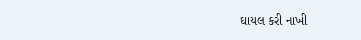ઘાયલ કરી નાખી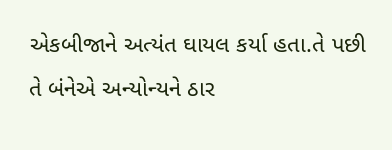એકબીજાને અત્યંત ઘાયલ કર્યા હતા.તે પછી તે બંનેએ અન્યોન્યને ઠાર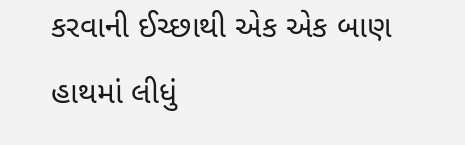કરવાની ઈચ્છાથી એક એક બાણ હાથમાં લીધું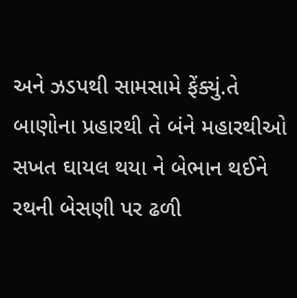અને ઝડપથી સામસામે ફેંક્યું.તે બાણોના પ્રહારથી તે બંને મહારથીઓ સખત ઘાયલ થયા ને બેભાન થઈને રથની બેસણી પર ઢળી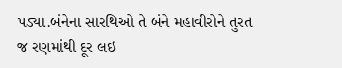પડ્યા.બંનેના સારથિઓ તે બંને મહાવીરોને તુરત જ રણમાંથી દૂર લઇ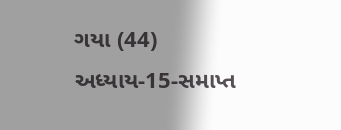ગયા (44)
અધ્યાય-15-સમાપ્ત